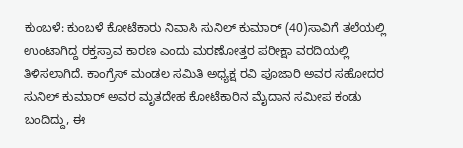ಕುಂಬಳೆ: ಕುಂಬಳೆ ಕೋಟೆಕಾರು ನಿವಾಸಿ ಸುನಿಲ್ ಕುಮಾರ್ (40)ಸಾವಿಗೆ ತಲೆಯಲ್ಲಿ ಉಂಟಾಗಿದ್ದ ರಕ್ತಸ್ರಾವ ಕಾರಣ ಎಂದು ಮರಣೋತ್ತರ ಪರೀಕ್ಷಾ ವರದಿಯಲ್ಲಿ ತಿಳಿಸಲಾಗಿದೆ. ಕಾಂಗ್ರೆಸ್ ಮಂಡಲ ಸಮಿತಿ ಅಧ್ಯಕ್ಷ ರವಿ ಪೂಜಾರಿ ಅವರ ಸಹೋದರ ಸುನಿಲ್ ಕುಮಾರ್ ಅವರ ಮೃತದೇಹ ಕೋಟೆಕಾರಿನ ಮೈದಾನ ಸಮೀಪ ಕಂಡು ಬಂದಿದ್ದು, ಈ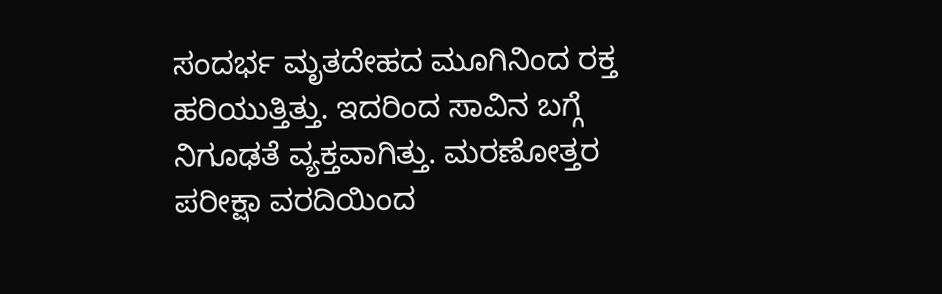ಸಂದರ್ಭ ಮೃತದೇಹದ ಮೂಗಿನಿಂದ ರಕ್ತ ಹರಿಯುತ್ತಿತ್ತು. ಇದರಿಂದ ಸಾವಿನ ಬಗ್ಗೆ ನಿಗೂಢತೆ ವ್ಯಕ್ತವಾಗಿತ್ತು. ಮರಣೋತ್ತರ ಪರೀಕ್ಷಾ ವರದಿಯಿಂದ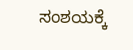ಸಂಶಯಕ್ಕೆ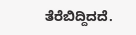ತೆರೆಬಿದ್ದಿದದೆ.